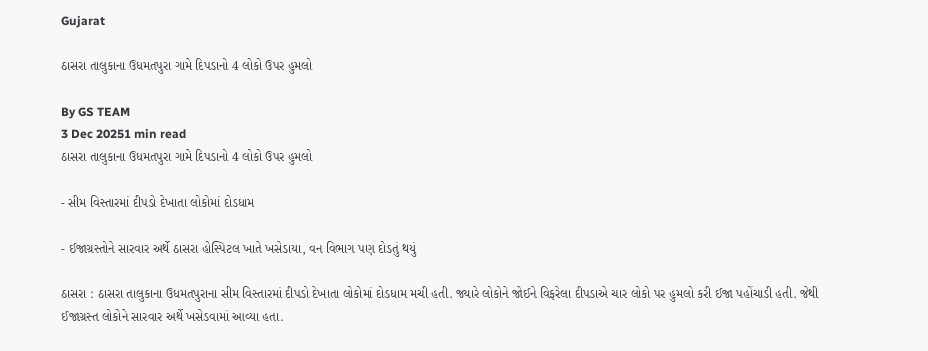Gujarat

ઠાસરા તાલુકાના ઉધમતપુરા ગામે દિપડાનો 4 લોકો ઉપર હુમલો

By GS TEAM
3 Dec 20251 min read
ઠાસરા તાલુકાના ઉધમતપુરા ગામે દિપડાનો 4 લોકો ઉપર હુમલો

- સીમ વિસ્તારમાં દીપડો દેખાતા લોકોમાં દોડધામ

- ઈજાગ્રસ્તોને સારવાર અર્થે ઠાસરા હોસ્પિટલ ખાતે ખસેડાયા, વન વિભાગ પણ દોડતું થયું

ઠાસરા : ઠાસરા તાલુકાના ઉધમતપુરાના સીમ વિસ્તારમાં દીપડો દેખાતા લોકોમાં દોડધામ મચી હતી. જ્યારે લોકોને જોઈને વિફરેલા દીપડાએ ચાર લોકો પર હુમલો કરી ઈજા પહોંચાડી હતી. જેથી ઈજાગ્રસ્ત લોકોને સારવાર અર્થે ખસેડવામાં આવ્યા હતા.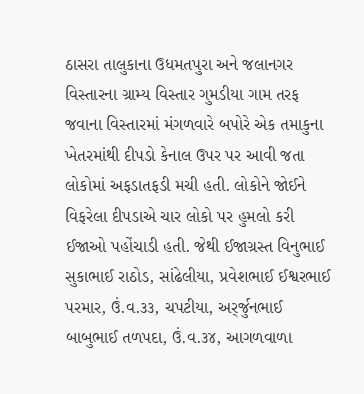ઠાસરા તાલુકાના ઉધમતપુરા અને જલાનગર વિસ્તારના ગ્રામ્ય વિસ્તાર ગુમડીયા ગામ તરફ જવાના વિસ્તારમાં મંગળવારે બપોરે એક તમાકુના ખેતરમાંથી દીપડો કેનાલ ઉપર પર આવી જતા લોકોમાં અફડાતફડી મચી હતી. લોકોને જોઈને વિફરેલા દીપડાએ ચાર લોકો પર હુમલો કરી ઈજાઓ પહોંચાડી હતી. જેથી ઈજાગ્રસ્ત વિનુભાઈ સુકાભાઈ રાઠોડ, સાંઢેલીયા, પ્રવેશભાઈ ઈશ્વરભાઈ પરમાર, ઉં.વ.૩૩, ચપટીયા, અર્ર્જુનભાઈ બાબુભાઈ તળપદા, ઉં.વ.૩૪, આગળવાળા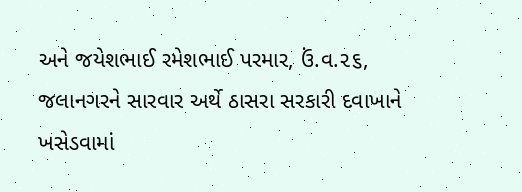અને જયેશભાઈ રમેશભાઈ પરમાર, ઉં.વ.૨૬, જલાનગરને સારવાર અર્થે ઠાસરા સરકારી દવાખાને ખસેડવામાં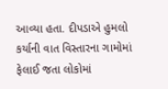આવ્યા હતા. દીપડાએ હુમલો કર્યાની વાત વિસ્તારના ગામોમાં ફેલાઈ જતા લોકોમાં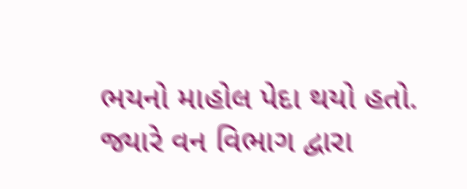ભયનો માહોલ પેદા થયો હતો. જ્યારે વન વિભાગ દ્વારા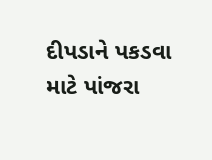દીપડાને પકડવા માટે પાંજરા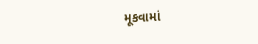મૂકવામાં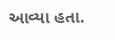આવ્યા હતા.